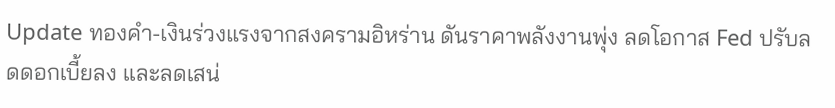Update ทองคำ-เงินร่วงแรงจากสงครามอิหร่าน ดันราคาพลังงานพุ่ง ลดโอกาส Fed ปรับลดดอกเบี้ยลง และลดเสน่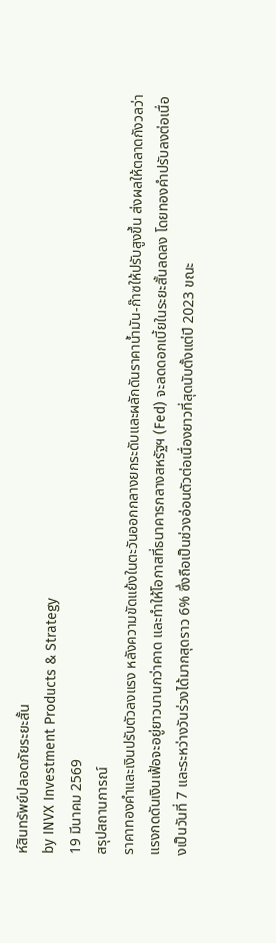ห์สินทรัพย์ปลอดภัยระยะสั้น
by INVX Investment Products & Strategy
19 มีนาคม 2569
สรุปสถานการณ์
ราคาทองคำและเงินปรับตัวลงแรง หลังความขัดแย้งในตะวันออกกลางยกระดับและผลักดันราคาน้ำมัน-ก๊าซให้ปรับสูงขึ้น ส่งผลให้ตลาดกังวลว่าแรงกดดันเงินเฟ้อจะอยู่ยาวนานกว่าคาด และทำให้โอกาสที่ธนาคารกลางสหรัฐฯ (Fed) จะลดดอกเบี้ยในระยะสั้นลดลง โดยทองคำปรับลงต่อเนื่องเป็นวันที่ 7 และระหว่างวันร่วงได้มากสุดราว 6% ซึ่งถือเป็นช่วงอ่อนตัวต่อเนื่องยาวที่สุดนับตั้งแต่ปี 2023 ขณะ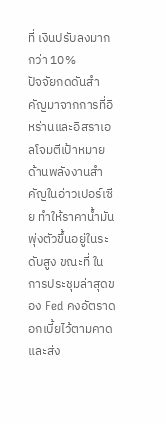ที่ เงินปรับลงมากกว่า 10%
ปัจจัยกดดันสำคัญมาจากการที่อิหร่านและอิสราเอลโจมตีเป้าหมายด้านพลังงานสำคัญในอ่าวเปอร์เซีย ทำให้ราคาน้ำมันพุ่งตัวขึ้นอยู่ในระดับสูง ขณะที่ ในการประชุมล่าสุดของ Fed คงอัตราดอกเบี้ยไว้ตามคาด และส่ง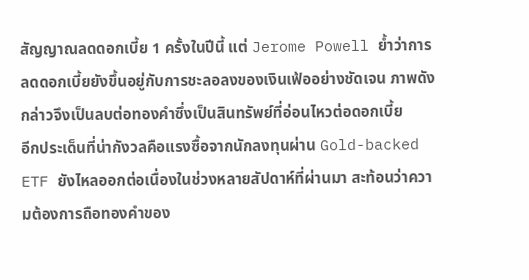สัญญาณลดดอกเบี้ย 1 ครั้งในปีนี้ แต่ Jerome Powell ย้ำว่าการลดดอกเบี้ยยังขึ้นอยู่กับการชะลอลงของเงินเฟ้ออย่างชัดเจน ภาพดังกล่าวจึงเป็นลบต่อทองคำซึ่งเป็นสินทรัพย์ที่อ่อนไหวต่อดอกเบี้ย
อีกประเด็นที่น่ากังวลคือแรงซื้อจากนักลงทุนผ่าน Gold-backed ETF ยังไหลออกต่อเนื่องในช่วงหลายสัปดาห์ที่ผ่านมา สะท้อนว่าความต้องการถือทองคำของ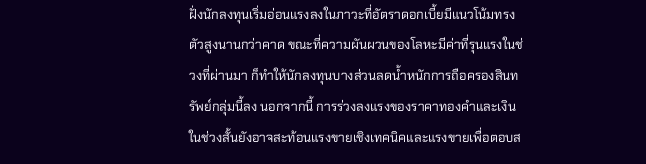ฝั่งนักลงทุนเริ่มอ่อนแรงลงในภาวะที่อัตราดอกเบี้ยมีแนวโน้มทรงตัวสูงนานกว่าคาด ขณะที่ความผันผวนของโลหะมีค่าที่รุนแรงในช่วงที่ผ่านมา ก็ทำให้นักลงทุนบางส่วนลดน้ำหนักการถือครองสินทรัพย์กลุ่มนี้ลง นอกจากนี้ การร่วงลงแรงของราคาทองคำและเงินในช่วงสั้นยังอาจสะท้อนแรงขายเชิงเทคนิคและแรงขายเพื่อตอบส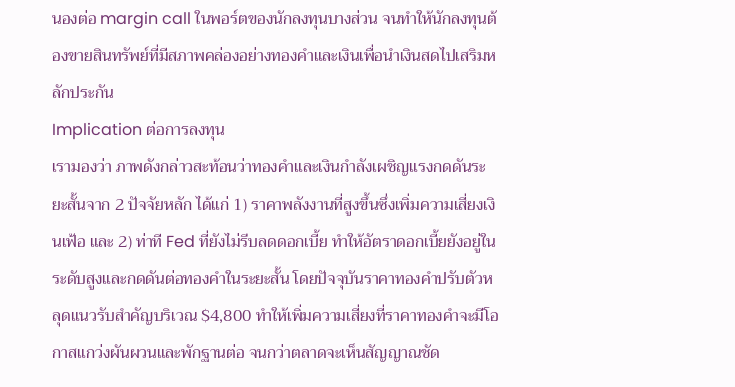นองต่อ margin call ในพอร์ตของนักลงทุนบางส่วน จนทำให้นักลงทุนต้องขายสินทรัพย์ที่มีสภาพคล่องอย่างทองคำและเงินเพื่อนำเงินสดไปเสริมหลักประกัน
Implication ต่อการลงทุน
เรามองว่า ภาพดังกล่าวสะท้อนว่าทองคำและเงินกำลังเผชิญแรงกดดันระยะสั้นจาก 2 ปัจจัยหลัก ได้แก่ 1) ราคาพลังงานที่สูงขึ้นซึ่งเพิ่มความเสี่ยงเงินเฟ้อ และ 2) ท่าที Fed ที่ยังไม่รีบลดดอกเบี้ย ทำให้อัตราดอกเบี้ยยังอยู่ในระดับสูงและกดดันต่อทองคำในระยะสั้น โดยปัจจุบันราคาทองคำปรับตัวหลุดแนวรับสำคัญบริเวณ $4,800 ทำให้เพิ่มความเสี่ยงที่ราคาทองคำจะมีโอกาสแกว่งผันผวนและพักฐานต่อ จนกว่าตลาดจะเห็นสัญญาณชัด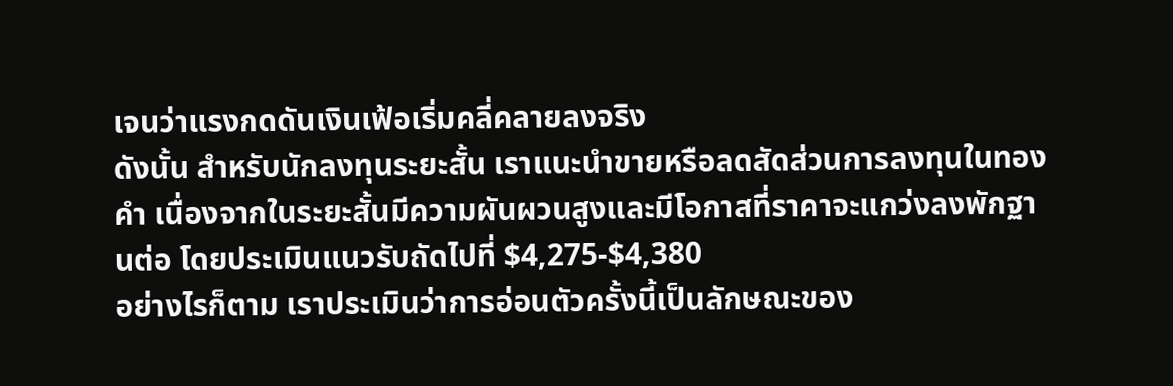เจนว่าแรงกดดันเงินเฟ้อเริ่มคลี่คลายลงจริง
ดังนั้น สำหรับนักลงทุนระยะสั้น เราแนะนำขายหรือลดสัดส่วนการลงทุนในทองคำ เนื่องจากในระยะสั้นมีความผันผวนสูงและมีโอกาสที่ราคาจะแกว่งลงพักฐานต่อ โดยประเมินแนวรับถัดไปที่ $4,275-$4,380
อย่างไรก็ตาม เราประเมินว่าการอ่อนตัวครั้งนี้เป็นลักษณะของ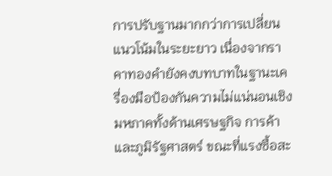การปรับฐานมากกว่าการเปลี่ยนแนวโน้มในระยะยาว เนื่องจากราคาทองคำยังคงบทบาทในฐานะเครื่องมือป้องกันความไม่แน่นอนเชิงมหภาคทั้งด้านเศรษฐกิจ การค้า และภูมิรัฐศาสตร์ ขณะที่แรงซื้อสะ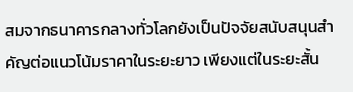สมจากธนาคารกลางทั่วโลกยังเป็นปัจจัยสนับสนุนสำคัญต่อแนวโน้มราคาในระยะยาว เพียงแต่ในระยะสั้น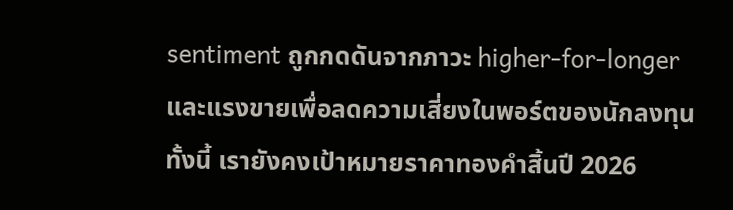sentiment ถูกกดดันจากภาวะ higher-for-longer และแรงขายเพื่อลดความเสี่ยงในพอร์ตของนักลงทุน ทั้งนี้ เรายังคงเป้าหมายราคาทองคำสิ้นปี 2026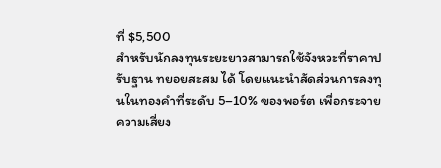ที่ $5,500
สำหรับนักลงทุนระยะยาวสามารถใช้จังหวะที่ราคาปรับฐาน ทยอยสะสม ได้ โดยแนะนำสัดส่วนการลงทุนในทองคำที่ระดับ 5–10% ของพอร์ต เพื่อกระจายความเสี่ยง